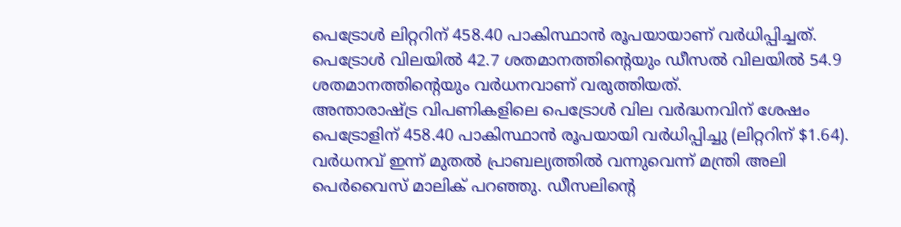പെട്രോൾ ലിറ്ററിന് 458.40 പാകിസ്ഥാൻ രൂപയായാണ് വർധിപ്പിച്ചത്. പെട്രോൾ വിലയിൽ 42.7 ശതമാനത്തിന്റെയും ഡീസൽ വിലയിൽ 54.9 ശതമാനത്തിന്റെയും വർധനവാണ് വരുത്തിയത്.
അന്താരാഷ്ട്ര വിപണികളിലെ പെട്രോൾ വില വർദ്ധനവിന് ശേഷം പെട്രോളിന് 458.40 പാകിസ്ഥാൻ രൂപയായി വർധിപ്പിച്ചു (ലിറ്ററിന് $1.64). വർധനവ് ഇന്ന് മുതൽ പ്രാബല്യത്തിൽ വന്നുവെന്ന് മന്ത്രി അലി പെർവൈസ് മാലിക് പറഞ്ഞു. ഡീസലിന്റെ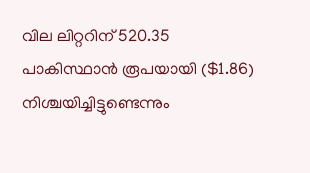വില ലിറ്ററിന് 520.35 പാകിസ്ഥാൻ രൂപയായി ($1.86) നിശ്ചയിച്ചിട്ടുണ്ടെന്നും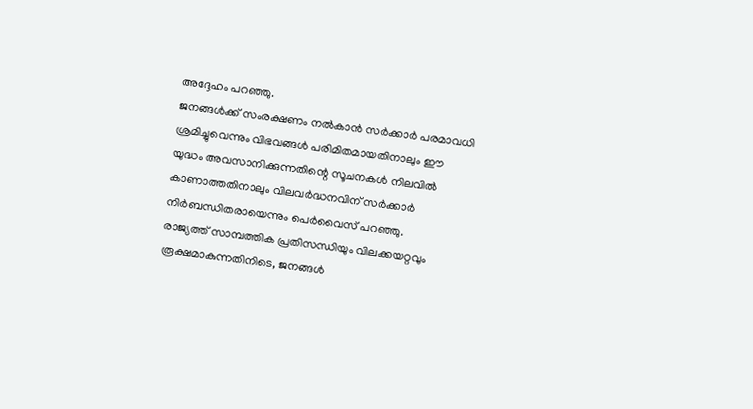അദ്ദേഹം പറഞ്ഞു.
ജനങ്ങൾക്ക് സംരക്ഷണം നൽകാൻ സർക്കാർ പരമാവധി ശ്രമിച്ചുവെന്നും വിഭവങ്ങൾ പരിമിതമായതിനാലും ഈ യുദ്ധം അവസാനിക്കുന്നതിന്റെ സൂചനകൾ നിലവിൽ കാണാത്തതിനാലും വിലവർദ്ധനവിന് സർക്കാർ നിർബന്ധിതരായെന്നും പെർവൈസ് പറഞ്ഞു.
രാജ്യത്ത് സാമ്പത്തിക പ്രതിസന്ധിയും വിലക്കയറ്റവും രൂക്ഷമാകുന്നതിനിടെ, ജനങ്ങൾ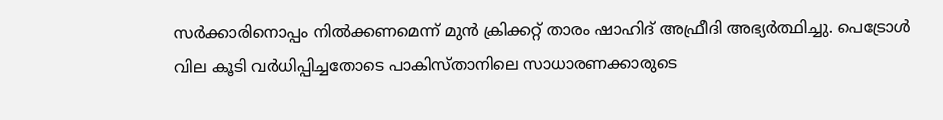സർക്കാരിനൊപ്പം നിൽക്കണമെന്ന് മുൻ ക്രിക്കറ്റ് താരം ഷാഹിദ് അഫ്രീദി അഭ്യർത്ഥിച്ചു. പെട്രോൾ വില കൂടി വർധിപ്പിച്ചതോടെ പാകിസ്താനിലെ സാധാരണക്കാരുടെ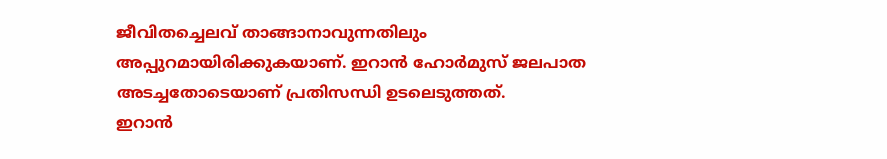ജീവിതച്ചെലവ് താങ്ങാനാവുന്നതിലും അപ്പുറമായിരിക്കുകയാണ്. ഇറാൻ ഹോർമുസ് ജലപാത അടച്ചതോടെയാണ് പ്രതിസന്ധി ഉടലെടുത്തത്.
ഇറാൻ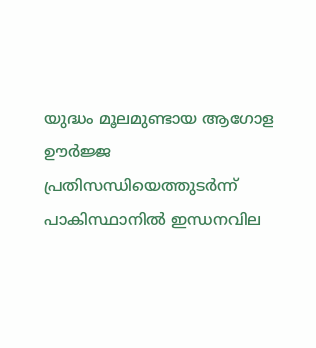യുദ്ധം മൂലമുണ്ടായ ആഗോള ഊർജ്ജ പ്രതിസന്ധിയെത്തുടർന്ന് പാകിസ്ഥാനിൽ ഇന്ധനവില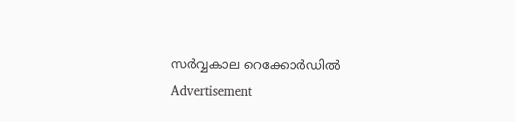സർവ്വകാല റെക്കോർഡിൽ
Advertisement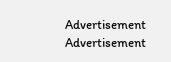Advertisement
Advertisement